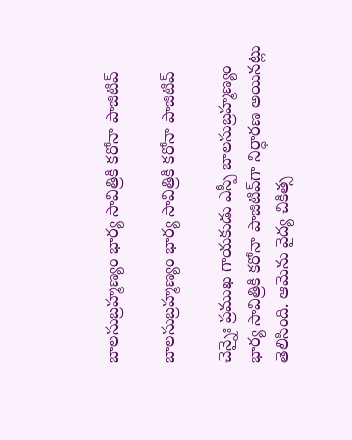బాల‌సుబ్ర‌హ్మ‌ణ్యం భార్య సావిత్రికి కరోనా పాజిటివ్

బాల‌సుబ్ర‌హ్మ‌ణ్యం భార్య సావిత్రికి కరోనా పాజిటివ్

చెన్నైః ప్రముఖ గాయకుడు ఎస్పీ బాలసుబ్రహ్మణ్యం భార్య సావిత్రికి కరోనా పాజిటివ్‌గా నిర్ధారణ అయినట్లు తెలిసింది. ఆమెను వైద్య చికిత్స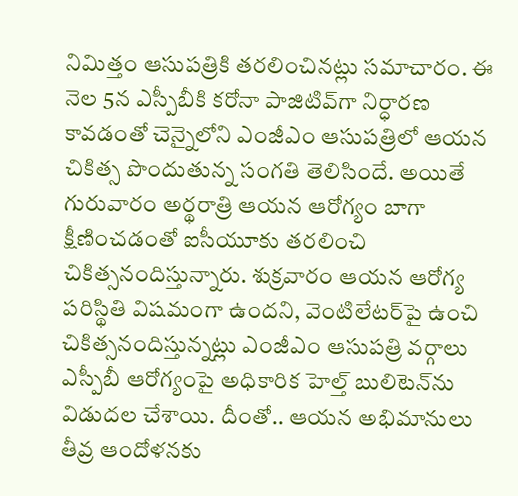నిమిత్తం ఆసుపత్రికి తరలించినట్లు సమాచారం. ఈ నెల 5న ఎస్పీబీకి కరోనా పాజిటివ్‌గా నిర్ధారణ కావడంతో చెన్నైలోని ఎంజీఎం ఆసుపత్రిలో ఆయన చికిత్స పొందుతున్న సంగతి తెలిసిందే. అయితే గురువారం అర్థరాత్రి ఆయన ఆరోగ్యం బాగా క్షీణించడంతో ఐసీయూకు తరలించి చికిత్సనందిస్తున్నారు. శుక్రవారం ఆయన ఆరోగ్య పరిస్థితి విషమంగా ఉందని, వెంటిలేటర్‌పై ఉంచి చికిత్సనందిస్తున్నట్లు ఎంజీఎం ఆసుపత్రి వర్గాలు ఎస్పీబీ ఆరోగ్యంపై అధికారిక హెల్త్ బులిటెన్‌ను విడుదల చేశాయి. దీంతో.. ఆయన అభిమానులు తీవ్ర ఆందోళనకు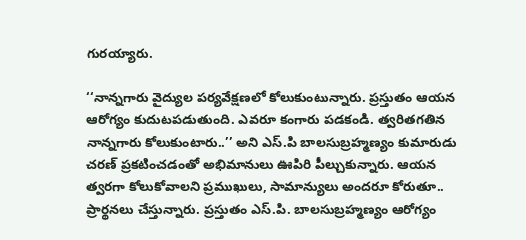గురయ్యారు.

‘‘నాన్నగారు వైద్యుల పర్యవేక్షణలో కోలుకుంటున్నారు. ప్రస్తుతం ఆయన ఆరోగ్యం కుదుటపడుతుంది. ఎవరూ కంగారు పడకండి. త్వరితగతిన నాన్నగారు కోలుకుంటారు..’’ అని ఎస్.పి బాలసుబ్రహ్మణ్యం కుమారుడు చరణ్ ప్రకటించడంతో అభిమానులు ఊపిరి పీల్చుకున్నారు. ఆయన త్వరగా కోలుకోవాలని ప్రముఖులు, సామాన్యులు అందరూ కోరుతూ.. ప్రార్థనలు చేస్తున్నారు. ప్రస్తుతం ఎస్.పి. బాలసుబ్రహ్మణ్యం ఆరోగ్యం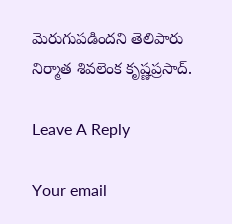మెరుగుపడిందని తెలిపారు నిర్మాత శివలెంక కృష్ణప్రసాద్.

Leave A Reply

Your email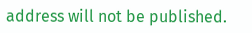address will not be published.